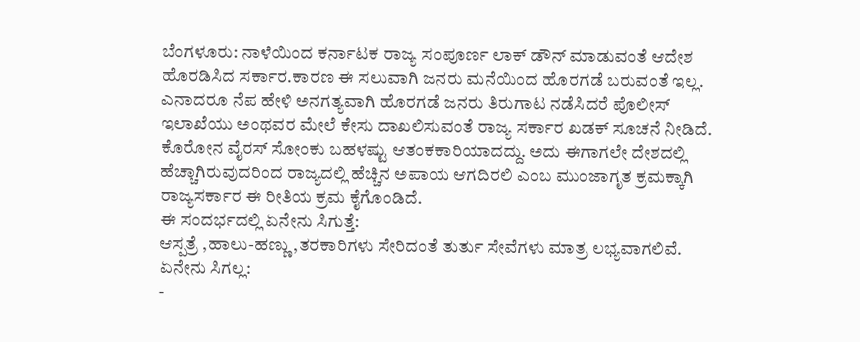ಬೆಂಗಳೂರು: ನಾಳೆಯಿಂದ ಕರ್ನಾಟಕ ರಾಜ್ಯ ಸಂಪೂರ್ಣ ಲಾಕ್ ಡೌನ್ ಮಾಡುವಂತೆ ಆದೇಶ ಹೊರಡಿಸಿದ ಸರ್ಕಾರ.ಕಾರಣ ಈ ಸಲುವಾಗಿ ಜನರು ಮನೆಯಿಂದ ಹೊರಗಡೆ ಬರುವಂತೆ ಇಲ್ಲ.
ಎನಾದರೂ ನೆಪ ಹೇಳಿ ಅನಗತ್ಯವಾಗಿ ಹೊರಗಡೆ ಜನರು ತಿರುಗಾಟ ನಡೆಸಿದರೆ ಪೊಲೀಸ್ ಇಲಾಖೆಯು ಅಂಥವರ ಮೇಲೆ ಕೇಸು ದಾಖಲಿಸುವಂತೆ ರಾಜ್ಯ ಸರ್ಕಾರ ಖಡಕ್ ಸೂಚನೆ ನೀಡಿದೆ. ಕೊರೋನ ವೈರಸ್ ಸೋಂಕು ಬಹಳಷ್ಟು ಆತಂಕಕಾರಿಯಾದದ್ದು. ಅದು ಈಗಾಗಲೇ ದೇಶದಲ್ಲಿ ಹೆಚ್ಚಾಗಿರುವುದರಿಂದ ರಾಜ್ಯದಲ್ಲಿ ಹೆಚ್ಚಿನ ಅಪಾಯ ಆಗದಿರಲಿ ಎಂಬ ಮುಂಜಾಗೃತ ಕ್ರಮಕ್ಕಾಗಿ ರಾಜ್ಯಸರ್ಕಾರ ಈ ರೀತಿಯ ಕ್ರಮ ಕೈಗೊಂಡಿದೆ.
ಈ ಸಂದರ್ಭದಲ್ಲಿ ಏನೇನು ಸಿಗುತ್ತೆ:
ಆಸ್ಪತ್ರೆ ,ಹಾಲು-ಹಣ್ಣು ,ತರಕಾರಿಗಳು ಸೇರಿದಂತೆ ತುರ್ತು ಸೇವೆಗಳು ಮಾತ್ರ ಲಭ್ಯವಾಗಲಿವೆ.
ಏನೇನು ಸಿಗಲ್ಲ:
-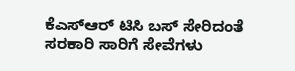ಕೆಎಸ್ಆರ್ ಟಿಸಿ ಬಸ್ ಸೇರಿದಂತೆ ಸರಕಾರಿ ಸಾರಿಗೆ ಸೇವೆಗಳು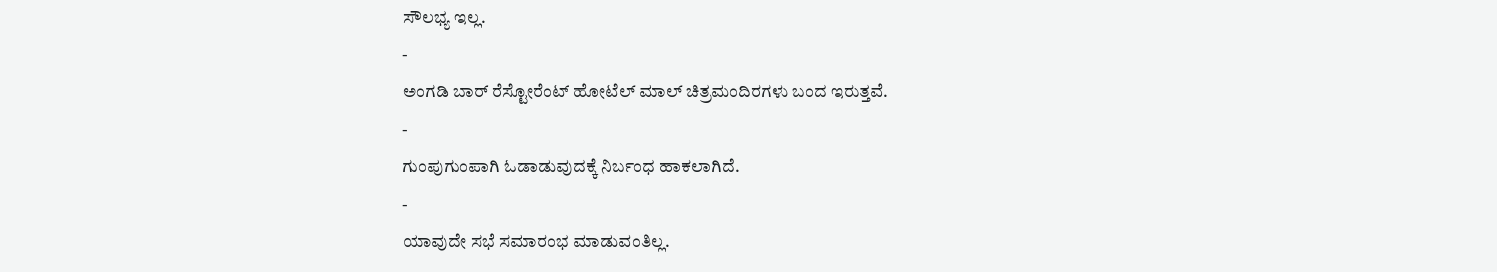ಸೌಲಭ್ಯ ಇಲ್ಲ.
-
ಅಂಗಡಿ ಬಾರ್ ರೆಸ್ಟೋರೆಂಟ್ ಹೋಟೆಲ್ ಮಾಲ್ ಚಿತ್ರಮಂದಿರಗಳು ಬಂದ ಇರುತ್ತವೆ.
-
ಗುಂಪುಗುಂಪಾಗಿ ಓಡಾಡುವುದಕ್ಕೆ ನಿರ್ಬಂಧ ಹಾಕಲಾಗಿದೆ.
-
ಯಾವುದೇ ಸಭೆ ಸಮಾರಂಭ ಮಾಡುವಂತಿಲ್ಲ.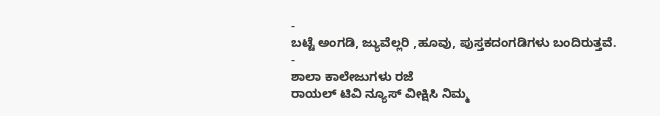-
ಬಟ್ಟೆ ಅಂಗಡಿ, ಜ್ಯುವೆಲ್ಲರಿ ,ಹೂವು, ಪುಸ್ತಕದಂಗಡಿಗಳು ಬಂದಿರುತ್ತವೆ.
-
ಶಾಲಾ ಕಾಲೇಜುಗಳು ರಜೆ
ರಾಯಲ್ ಟಿವಿ ನ್ಯೂಸ್ ವೀಕ್ಷಿಸಿ ನಿಮ್ಮ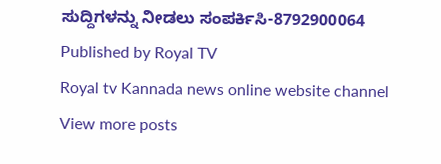ಸುದ್ದಿಗಳನ್ನು ನೀಡಲು ಸಂಪರ್ಕಿಸಿ-8792900064
Published by Royal TV
Royal tv Kannada news online website channel
View more posts